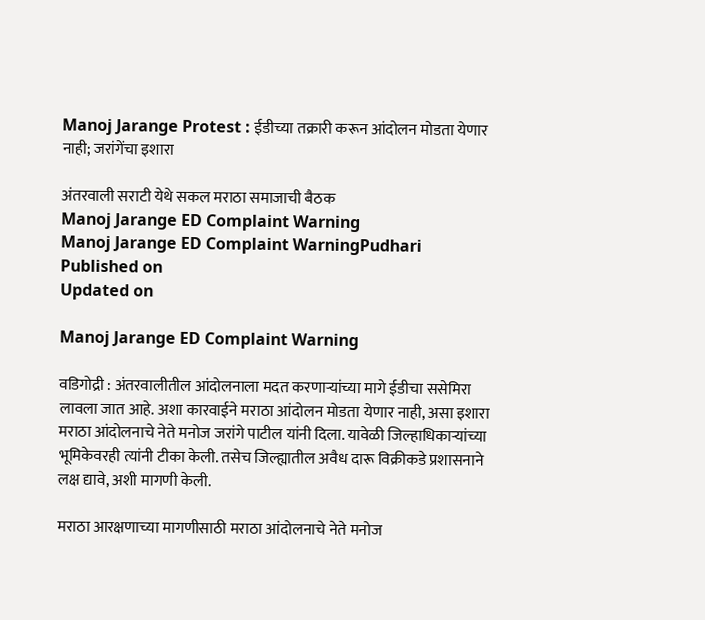Manoj Jarange Protest : ईडीच्या तक्रारी करून आंदोलन मोडता येणार नाही; जरांगेंचा इशारा

अंतरवाली सराटी येथे सकल मराठा समाजाची बैठक
Manoj Jarange ED Complaint Warning
Manoj Jarange ED Complaint WarningPudhari
Published on
Updated on

Manoj Jarange ED Complaint Warning

वडिगोद्री : अंतरवालीतील आंदोलनाला मदत करणाऱ्यांच्या मागे ईडीचा ससेमिरा लावला जात आहे. अशा कारवाईने मराठा आंदोलन मोडता येणार नाही, असा इशारा मराठा आंदोलनाचे नेते मनोज जरांगे पाटील यांनी दिला. यावेळी जिल्हाधिकाऱ्यांच्या भूमिकेवरही त्यांनी टीका केली. तसेच जिल्ह्यातील अवैध दारू विक्रीकडे प्रशासनाने लक्ष द्यावे, अशी मागणी केली.

मराठा आरक्षणाच्या मागणीसाठी मराठा आंदोलनाचे नेते मनोज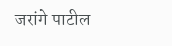जरांगे पाटील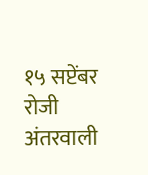१५ सप्टेंबर रोजी अंतरवाली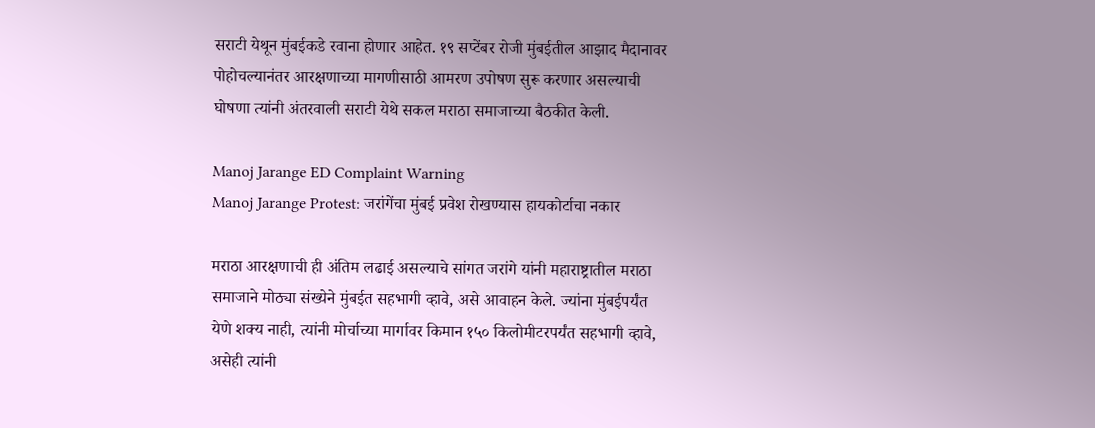सराटी येथून मुंबईकडे रवाना होणार आहेत. १९ सप्टेंबर रोजी मुंबईतील आझाद मैदानावर पोहोचल्यानंतर आरक्षणाच्या मागणीसाठी आमरण उपोषण सुरू करणार असल्याची घोषणा त्यांनी अंतरवाली सराटी येथे सकल मराठा समाजाच्या बैठकीत केली.

Manoj Jarange ED Complaint Warning
Manoj Jarange Protest: जरांगेंचा मुंबई प्रवेश रोखण्यास हायकोर्टाचा नकार

मराठा आरक्षणाची ही अंतिम लढाई असल्याचे सांगत जरांगे यांनी महाराष्ट्रातील मराठा समाजाने मोठ्या संख्येने मुंबईत सहभागी व्हावे, असे आवाहन केले. ज्यांना मुंबईपर्यंत येणे शक्य नाही, त्यांनी मोर्चाच्या मार्गावर किमान १५० किलोमीटरपर्यंत सहभागी व्हावे, असेही त्यांनी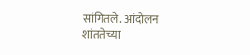सांगितले. आंदोलन शांततेच्या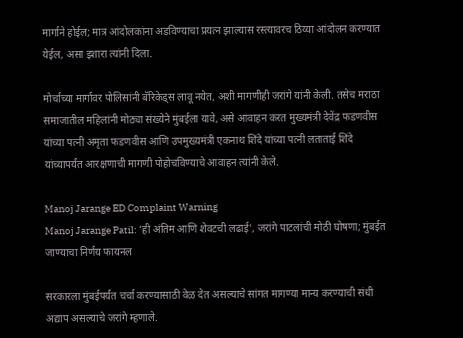मार्गाने होईल; मात्र आंदोलकांना अडविण्याचा प्रयत्न झाल्यास रस्त्यावरच ठिय्या आंदोलन करण्यात येईल, असा इशारा त्यांनी दिला.

मोर्चाच्या मार्गावर पोलिसांनी बॅरिकेड्स लावू नयेत, अशी मागणीही जरांगे यांनी केली. तसेच मराठा समाजातील महिलांनी मोठ्या संख्येने मुंबईला यावे, असे आवाहन करत मुख्यमंत्री देवेंद्र फडणवीस यांच्या पत्नी अमृता फडणवीस आणि उपमुख्यमंत्री एकनाथ शिंदे यांच्या पत्नी लताताई शिंदे यांच्यापर्यंत आरक्षणाची मागणी पोहोचविण्याचे आवाहन त्यांनी केले.

Manoj Jarange ED Complaint Warning
Manoj Jarange Patil: 'ही अंतिम आणि शेवटची लढाई', जरांगे पाटलांची मोठी घोषणा; मुंबईत जाण्याचा निर्णय फायनल

सरकारला मुंबईपर्यंत चर्चा करण्यासाठी वेळ देत असल्याचे सांगत मागण्या मान्य करण्याची संधी अद्याप असल्याचे जरांगे म्हणाले.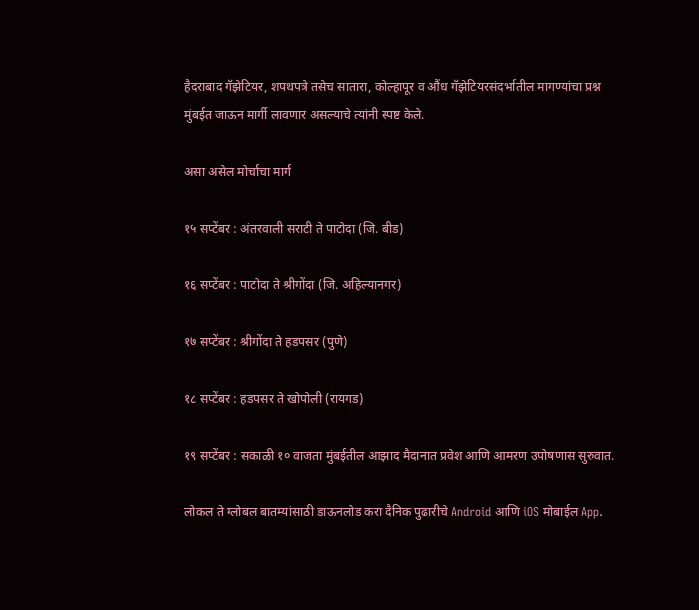हैदराबाद गॅझेटियर, शपथपत्रे तसेच सातारा, कोल्हापूर व औंध गॅझेटियरसंदर्भातील मागण्यांचा प्रश्न मुंबईत जाऊन मार्गी लावणार असल्याचे त्यांनी स्पष्ट केले.

असा असेल मोर्चाचा मार्ग

१५ सप्टेंबर : अंतरवाली सराटी ते पाटोदा (जि. बीड)

१६ सप्टेंबर : पाटोदा ते श्रीगोंदा (जि. अहिल्यानगर)

१७ सप्टेंबर : श्रीगोंदा ते हडपसर (पुणे)

१८ सप्टेंबर : हडपसर ते खोपोली (रायगड)

१९ सप्टेंबर : सकाळी १० वाजता मुंबईतील आझाद मैदानात प्रवेश आणि आमरण उपोषणास सुरुवात.

लोकल ते ग्लोबल बातम्यांसाठी डाऊनलोड करा दैनिक पुढारीचे Android आणि iOS मोबाईल App.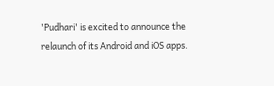'Pudhari' is excited to announce the relaunch of its Android and iOS apps.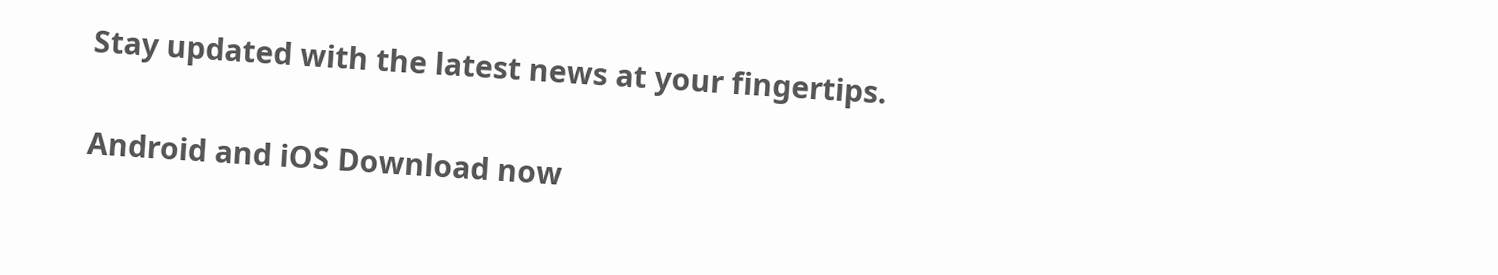Stay updated with the latest news at your fingertips.

Android and iOS Download now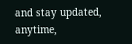and stay updated, anytime,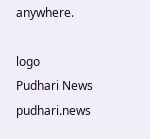anywhere.

logo
Pudhari News
pudhari.news